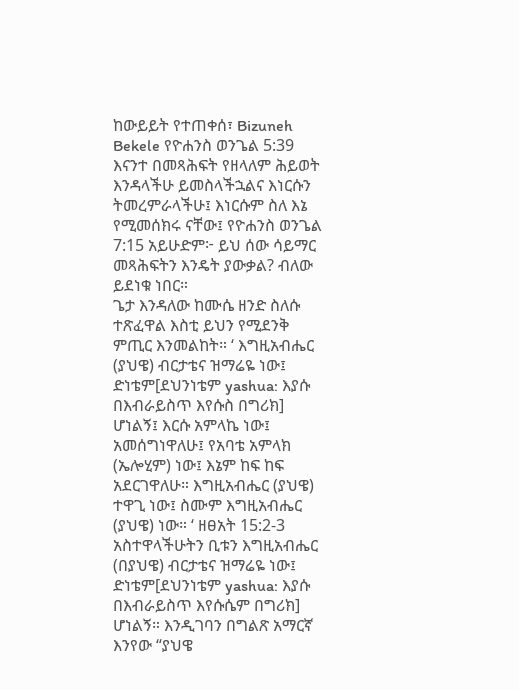ከውይይት የተጠቀሰ፣ Bizuneh Bekele የዮሐንስ ወንጌል 5:39 እናንተ በመጻሕፍት የዘላለም ሕይወት እንዳላችሁ ይመስላችኋልና እነርሱን ትመረምራላችሁ፤ እነርሱም ስለ እኔ የሚመሰክሩ ናቸው፤ የዮሐንስ ወንጌል 7:15 አይሁድም፦ ይህ ሰው ሳይማር መጻሕፍትን እንዴት ያውቃል? ብለው ይደነቁ ነበር።
ጌታ እንዳለው ከሙሴ ዘንድ ስለሱ ተጽፈዋል እስቲ ይህን የሚደንቅ ምጢር እንመልከት። ‘ እግዚአብሔር (ያህዌ) ብርታቴና ዝማሬዬ ነው፤ ድነቴም[ደህንነቴም yashua: እያሱ በእብራይስጥ እየሱስ በግሪክ] ሆነልኝ፤ እርሱ አምላኬ ነው፤ አመሰግነዋለሁ፤ የአባቴ አምላክ (ኤሎሂም) ነው፤ እኔም ከፍ ከፍ አደርገዋለሁ። እግዚአብሔር (ያህዌ) ተዋጊ ነው፤ ስሙም እግዚአብሔር (ያህዌ) ነው። ‘ ዘፀአት 15:2-3 አስተዋላችሁትን ቢቱን እግዚአብሔር (በያህዌ) ብርታቴና ዝማሬዬ ነው፤ ድነቴም[ደህንነቴም yashua: እያሱ በእብራይስጥ እየሱሴም በግሪክ] ሆነልኝ። እንዲገባን በግልጽ አማርኛ እንየው “ያህዌ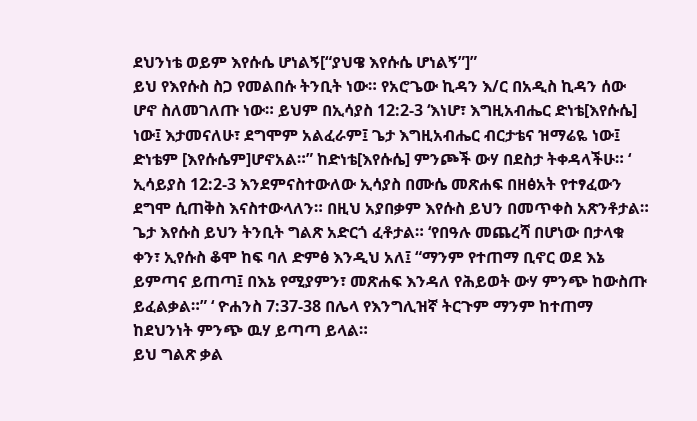ደህንነቴ ወይም እየሱሴ ሆነልኝ[“ያህዌ እየሱሴ ሆነልኝ”]”
ይህ የእየሱስ ስጋ የመልበሱ ትንቢት ነው። የአሮጌው ኪዳን እ/ር በአዲስ ኪዳን ሰው ሆኖ ስለመገለጡ ነው። ይህም በኢሳያስ 12:2-3 ‘እነሆ፣ እግዚአብሔር ድነቴ[እየሱሴ] ነው፤ እታመናለሁ፣ ደግሞም አልፈራም፤ ጌታ እግዚአብሔር ብርታቴና ዝማሬዬ ነው፤ ድነቴም [እየሱሴም]ሆኖአል።” ከድነቴ[እየሱሴ] ምንጮች ውሃ በደስታ ትቀዳላችሁ። ‘ ኢሳይያስ 12:2-3 እንደምናስተውለው ኢሳያስ በሙሴ መጽሐፍ በዘፅአት የተፃፈውን ደግሞ ሲጠቅስ እናስተውላለን። በዚህ አያበቃም እየሱስ ይህን በመጥቀስ አጽንቶታል።
ጌታ እየሱስ ይህን ትንቢት ግልጽ አድርጎ ፈቶታል። ‘የበዓሉ መጨረሻ በሆነው በታላቁ ቀን፣ ኢየሱስ ቆሞ ከፍ ባለ ድምፅ እንዲህ አለ፤ “ማንም የተጠማ ቢኖር ወደ እኔ ይምጣና ይጠጣ፤ በእኔ የሚያምን፣ መጽሐፍ እንዳለ የሕይወት ውሃ ምንጭ ከውስጡ ይፈልቃል።” ‘ ዮሐንስ 7:37-38 በሌላ የእንግሊዝኛ ትርጉም ማንም ከተጠማ ከደህንነት ምንጭ ዉሃ ይጣጣ ይላል።
ይህ ግልጽ ቃል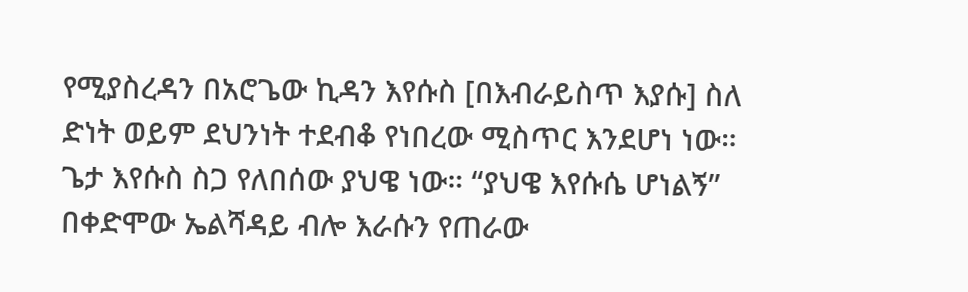የሚያስረዳን በአሮጌው ኪዳን እየሱስ [በእብራይስጥ እያሱ] ስለ ድነት ወይም ደህንነት ተደብቆ የነበረው ሚስጥር እንደሆነ ነው። ጌታ እየሱስ ስጋ የለበሰው ያህዌ ነው። “ያህዌ እየሱሴ ሆነልኝ” በቀድሞው ኤልሻዳይ ብሎ እራሱን የጠራው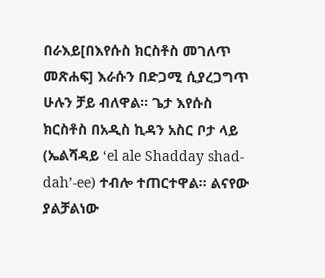በራእይ[በእየሱስ ክርስቶስ መገለጥ መጽሐፍ] እራሱን በድጋሚ ሲያረጋግጥ ሁሉን ቻይ ብለዋል። ጌታ እየሱስ ክርስቶስ በአዲስ ኪዳን አስር ቦታ ላይ (ኤልሻዳይ ‘el ale Shadday shad-dah’-ee) ተብሎ ተጠርተዋል። ልናየው ያልቻልነው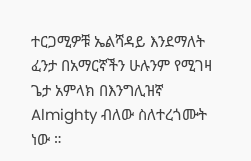ተርጋሚዎቹ ኤልሻዳይ እንደማለት ፈንታ በአማርኛችን ሁሉንም የሚገዛ ጌታ አምላክ በእንግሊዝኛ Almighty ብለው ስለተረጎሙት ነው ።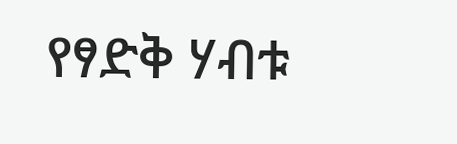የፃድቅ ሃብቱ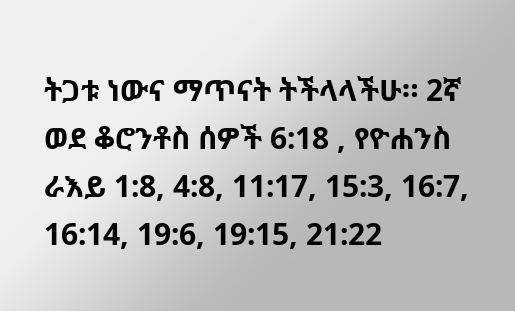ትጋቱ ነውና ማጥናት ትችላላችሁ። 2ኛ ወደ ቆሮንቶስ ሰዎች 6:18 , የዮሐንስ ራእይ 1:8, 4:8, 11:17, 15:3, 16:7, 16:14, 19:6, 19:15, 21:22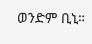ወንድም ቢኒ።